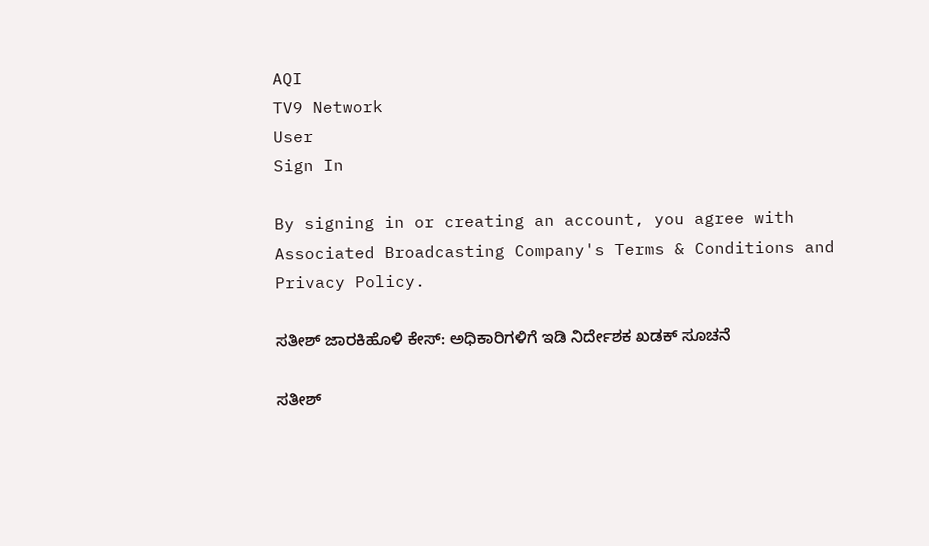AQI
TV9 Network
User
Sign In

By signing in or creating an account, you agree with Associated Broadcasting Company's Terms & Conditions and Privacy Policy.

ಸತೀಶ್‌ ಜಾರಕಿಹೊಳಿ ಕೇಸ್: ಅಧಿಕಾರಿಗಳಿಗೆ ಇಡಿ ನಿರ್ದೇಶಕ ಖಡಕ್ ಸೂಚನೆ

ಸತೀಶ್‌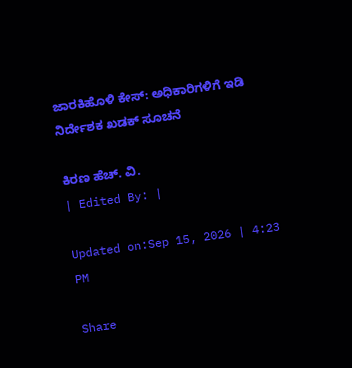ಜಾರಕಿಹೊಳಿ ಕೇಸ್: ಅಧಿಕಾರಿಗಳಿಗೆ ಇಡಿ ನಿರ್ದೇಶಕ ಖಡಕ್ ಸೂಚನೆ

ಕಿರಣ ಹೆಚ್. ವಿ.
| Edited By: |

Updated on:Sep 15, 2026 | 4:23 PM

Share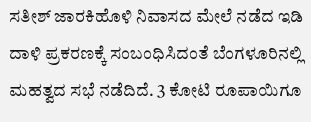ಸತೀಶ್ ಜಾರಕಿಹೊಳಿ ನಿವಾಸದ ಮೇಲೆ ನಡೆದ ಇಡಿ ದಾಳಿ ಪ್ರಕರಣಕ್ಕೆ ಸಂಬಂಧಿಸಿದಂತೆ ಬೆಂಗಳೂರಿನಲ್ಲಿ ಮಹತ್ವದ ಸಭೆ ನಡೆದಿದೆ. 3 ಕೋಟಿ ರೂಪಾಯಿಗೂ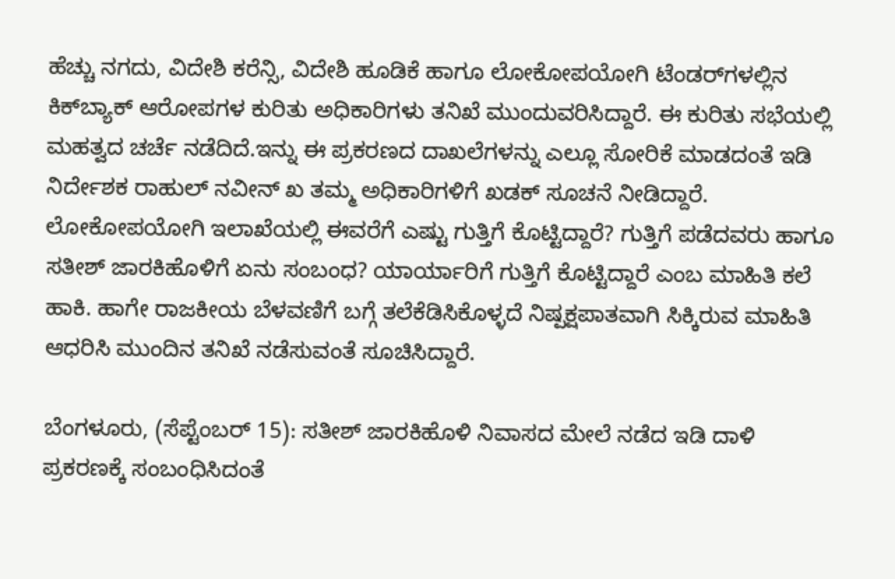ಹೆಚ್ಚು ನಗದು, ವಿದೇಶಿ ಕರೆನ್ಸಿ, ವಿದೇಶಿ ಹೂಡಿಕೆ ಹಾಗೂ ಲೋಕೋಪಯೋಗಿ ಟೆಂಡರ್‌ಗಳಲ್ಲಿನ ಕಿಕ್‌ಬ್ಯಾಕ್ ಆರೋಪಗಳ ಕುರಿತು ಅಧಿಕಾರಿಗಳು ತನಿಖೆ ಮುಂದುವರಿಸಿದ್ದಾರೆ. ಈ ಕುರಿತು ಸಭೆಯಲ್ಲಿ ಮಹತ್ವದ ಚರ್ಚೆ ನಡೆದಿದೆ.ಇನ್ನು ಈ ಪ್ರಕರಣದ ದಾಖಲೆಗಳನ್ನು ಎಲ್ಲೂ ಸೋರಿಕೆ ಮಾಡದಂತೆ ಇಡಿ ನಿರ್ದೇಶಕ ರಾಹುಲ್ ನವೀನ್ ಖ ತಮ್ಮ ಅಧಿಕಾರಿಗಳಿಗೆ ಖಡಕ್ ಸೂಚನೆ ನೀಡಿದ್ದಾರೆ. ಲೋಕೋಪಯೋಗಿ ಇಲಾಖೆಯಲ್ಲಿ ಈವರೆಗೆ ಎಷ್ಟು ಗುತ್ತಿಗೆ ಕೊಟ್ಟಿದ್ದಾರೆ? ಗುತ್ತಿಗೆ ಪಡೆದವರು ಹಾಗೂ ಸತೀಶ್ ಜಾರಕಿಹೊಳಿಗೆ ಏನು ಸಂಬಂಧ? ಯಾರ್ಯಾರಿಗೆ ಗುತ್ತಿಗೆ ಕೊಟ್ಟಿದ್ದಾರೆ ಎಂಬ ಮಾಹಿತಿ ಕಲೆ ಹಾಕಿ. ಹಾಗೇ ರಾಜಕೀಯ ಬೆಳವಣಿಗೆ ಬಗ್ಗೆ ತಲೆಕೆಡಿಸಿಕೊಳ್ಳದೆ ನಿಷ್ಪಕ್ಷಪಾತವಾಗಿ ಸಿಕ್ಕಿರುವ ಮಾಹಿತಿ ಆಧರಿಸಿ ಮುಂದಿನ ತನಿಖೆ ನಡೆಸುವಂತೆ ಸೂಚಿಸಿದ್ದಾರೆ.

ಬೆಂಗಳೂರು, (ಸೆಪ್ಟೆಂಬರ್ 15): ಸತೀಶ್ ಜಾರಕಿಹೊಳಿ ನಿವಾಸದ ಮೇಲೆ ನಡೆದ ಇಡಿ ದಾಳಿ ಪ್ರಕರಣಕ್ಕೆ ಸಂಬಂಧಿಸಿದಂತೆ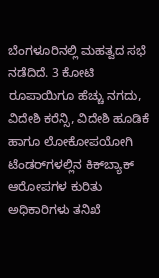ಬೆಂಗಳೂರಿನಲ್ಲಿ ಮಹತ್ವದ ಸಭೆ ನಡೆದಿದೆ. 3 ಕೋಟಿ ರೂಪಾಯಿಗೂ ಹೆಚ್ಚು ನಗದು, ವಿದೇಶಿ ಕರೆನ್ಸಿ, ವಿದೇಶಿ ಹೂಡಿಕೆ ಹಾಗೂ ಲೋಕೋಪಯೋಗಿ ಟೆಂಡರ್‌ಗಳಲ್ಲಿನ ಕಿಕ್‌ಬ್ಯಾಕ್ ಆರೋಪಗಳ ಕುರಿತು ಅಧಿಕಾರಿಗಳು ತನಿಖೆ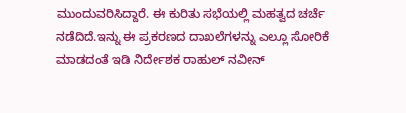ಮುಂದುವರಿಸಿದ್ದಾರೆ. ಈ ಕುರಿತು ಸಭೆಯಲ್ಲಿ ಮಹತ್ವದ ಚರ್ಚೆ ನಡೆದಿದೆ.ಇನ್ನು ಈ ಪ್ರಕರಣದ ದಾಖಲೆಗಳನ್ನು ಎಲ್ಲೂ ಸೋರಿಕೆ ಮಾಡದಂತೆ ಇಡಿ ನಿರ್ದೇಶಕ ರಾಹುಲ್ ನವೀನ್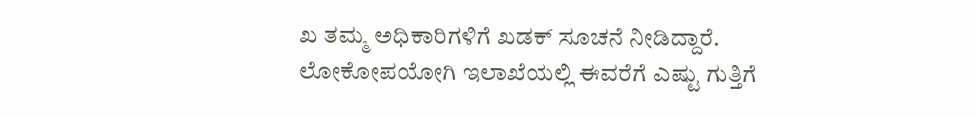ಖ ತಮ್ಮ ಅಧಿಕಾರಿಗಳಿಗೆ ಖಡಕ್ ಸೂಚನೆ ನೀಡಿದ್ದಾರೆ. ಲೋಕೋಪಯೋಗಿ ಇಲಾಖೆಯಲ್ಲಿ ಈವರೆಗೆ ಎಷ್ಟು ಗುತ್ತಿಗೆ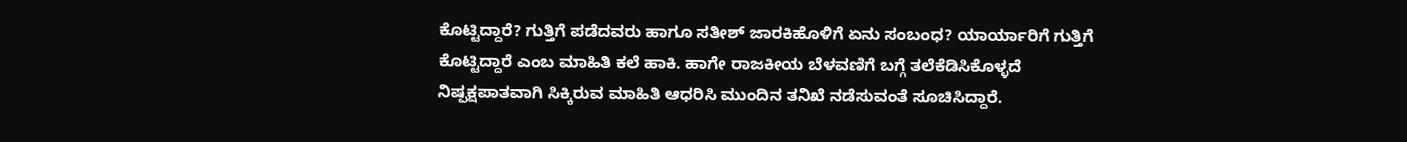ಕೊಟ್ಟಿದ್ದಾರೆ? ಗುತ್ತಿಗೆ ಪಡೆದವರು ಹಾಗೂ ಸತೀಶ್ ಜಾರಕಿಹೊಳಿಗೆ ಏನು ಸಂಬಂಧ? ಯಾರ್ಯಾರಿಗೆ ಗುತ್ತಿಗೆ ಕೊಟ್ಟಿದ್ದಾರೆ ಎಂಬ ಮಾಹಿತಿ ಕಲೆ ಹಾಕಿ. ಹಾಗೇ ರಾಜಕೀಯ ಬೆಳವಣಿಗೆ ಬಗ್ಗೆ ತಲೆಕೆಡಿಸಿಕೊಳ್ಳದೆ ನಿಷ್ಪಕ್ಷಪಾತವಾಗಿ ಸಿಕ್ಕಿರುವ ಮಾಹಿತಿ ಆಧರಿಸಿ ಮುಂದಿನ ತನಿಖೆ ನಡೆಸುವಂತೆ ಸೂಚಿಸಿದ್ದಾರೆ.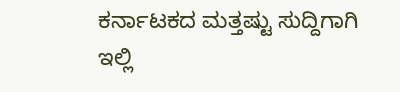ಕರ್ನಾಟಕದ ಮತ್ತಷ್ಟು ಸುದ್ದಿಗಾಗಿ ಇಲ್ಲಿ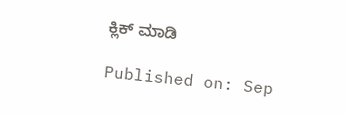ಕ್ಲಿಕ್ ಮಾಡಿ

Published on: Sep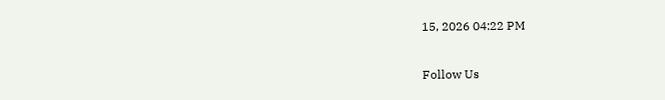15, 2026 04:22 PM

Follow Us